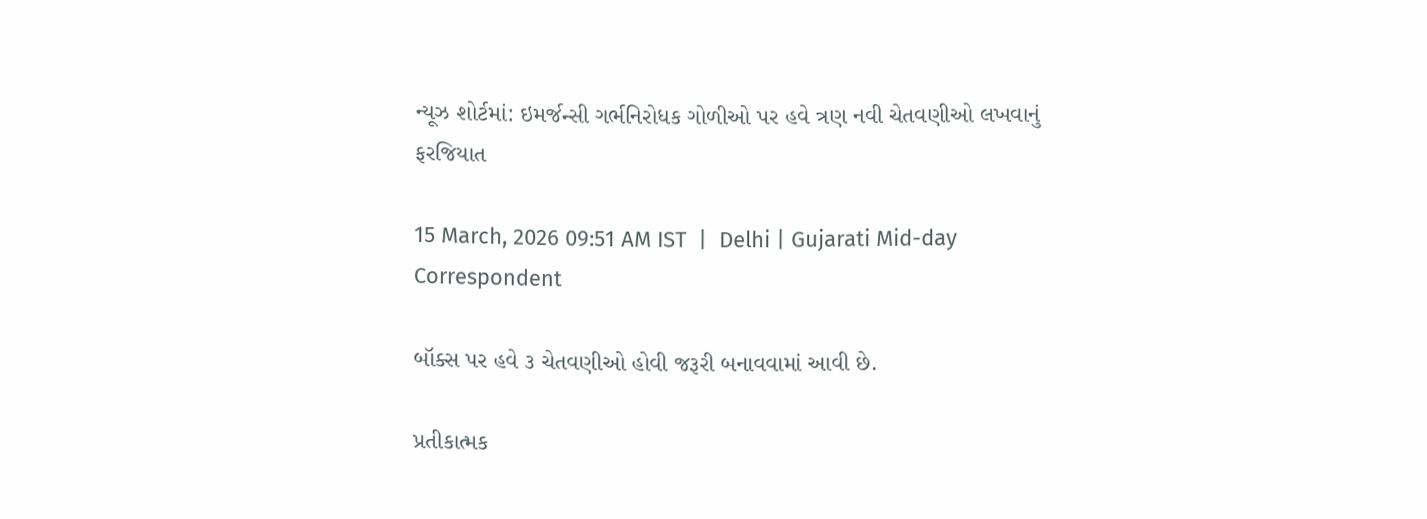ન્યૂઝ શોર્ટમાં: ઇમર્જન્સી ગર્ભનિરોધક ગોળીઓ પર હવે ત્રણ નવી ચેતવણીઓ લખવાનું ફરજિયાત

15 March, 2026 09:51 AM IST  |  Delhi | Gujarati Mid-day Correspondent

બૉક્સ પર હવે ૩ ચેતવણીઓ હોવી જરૂરી બનાવવામાં આવી છે.

પ્રતીકાત્મક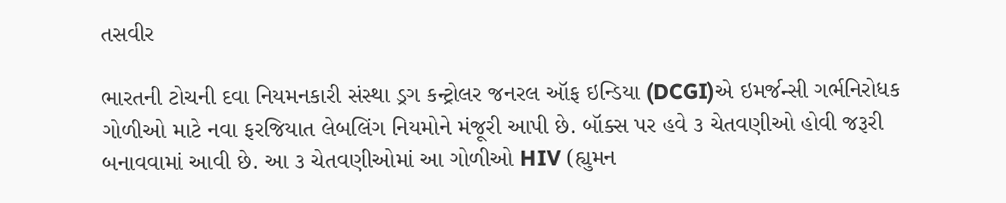તસવીર

ભારતની ટોચની દવા નિયમનકારી સંસ્થા ડ્રગ કન્ટ્રોલર જનરલ ઑફ ઇન્ડિયા (DCGI)એ ઇમર્જન્સી ગર્ભનિરોધક ગોળીઓ માટે નવા ફરજિયાત લેબલિંગ નિયમોને મંજૂરી આપી છે. બૉક્સ પર હવે ૩ ચેતવણીઓ હોવી જરૂરી બનાવવામાં આવી છે. આ ૩ ચેતવણીઓમાં આ ગોળીઓ HIV (હ્યુમન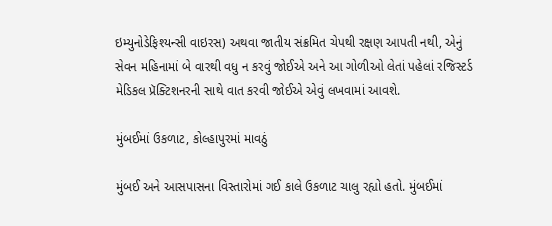ઇમ્યુનોડેફિશ્યન્સી વાઇરસ) અથવા જાતીય સંક્રમિત ચેપથી રક્ષણ આપતી નથી, એનું સેવન મહિનામાં બે વારથી વધુ ન કરવું જોઈએ અને આ ગોળીઓ લેતાં પહેલાં રજિસ્ટર્ડ મેડિકલ પ્રૅક્ટિશનરની સાથે વાત કરવી જોઈએ એવું લખવામાં આવશે.

મુંબઈમાં ઉકળાટ, કોલ્હાપુરમાં માવઠું

મુંબઈ અને આસપાસના વિસ્તારોમાં ગઈ કાલે ઉકળાટ ચાલુ રહ્યો હતો. મુંબઈમાં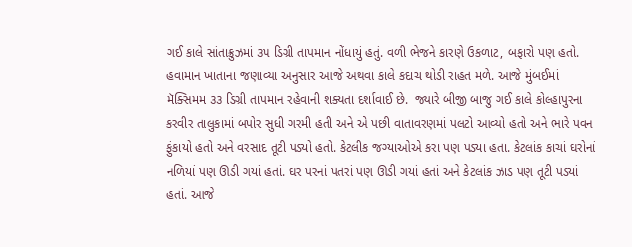ગઈ કાલે સાંતાક્રુઝમાં ૩૫ ડિગ્રી તાપમાન નોંધાયું હતું. વળી ભેજને કારણે ઉકળાટ, બફારો પણ હતો. હવામાન ખાતાના જણાવ્યા અનુસાર આજે અથવા કાલે કદાચ થોડી રાહત મળે. આજે મુંબઈમાં મૅક્સિમમ ૩૩ ડિગ્રી તાપમાન રહેવાની શક્યતા દર્શાવાઈ છે.  જ્યારે બીજી બાજુ ગઈ કાલે કોલ્હાપુરના કરવીર તાલુકામાં બપોર સુધી ગરમી હતી અને એ પછી વાતાવરણમાં પલટો આવ્યો હતો અને ભારે પવન ફુંકાયો હતો અને વરસાદ તૂટી પડ્યો હતો. કેટલીક જગ્યાઓએ કરા પણ પડ્યા હતા. કેટલાંક કાચાં ઘરોનાં નળિયાં પણ ઊડી ગયાં હતાં. ઘર પરનાં પતરાં પણ ઊડી ગયાં હતાં અને કેટલાંક ઝાડ પણ તૂટી પડ્યાં હતાં. આજે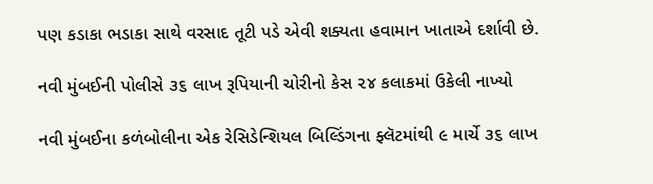પણ કડાકા ભડાકા સાથે વરસાદ તૂટી પડે એવી શક્યતા હવામાન ખાતાએ દર્શાવી છે.

નવી મુંબઈની પોલીસે ૩૬ લાખ રૂપિયાની ચોરીનો કેસ ૨૪ કલાકમાં ઉકેલી નાખ્યો

નવી મુંબઈના કળંબોલીના એક રેસિડેન્શિયલ બિલ્ડિંગના ફ્લૅટમાંથી ૯ માર્ચે ૩૬ લાખ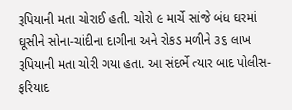રૂપિયાની મતા ચોરાઈ હતી. ચોરો ૯ માર્ચે સાંજે બંધ ઘરમાં ઘૂસીને સોના-ચાંદીના દાગીના અને રોકડ મળીને ૩૬ લાખ રૂપિયાની મતા ચોરી ગયા હતા. આ સંદર્ભે ત્યાર બાદ પોલીસ-ફરિયાદ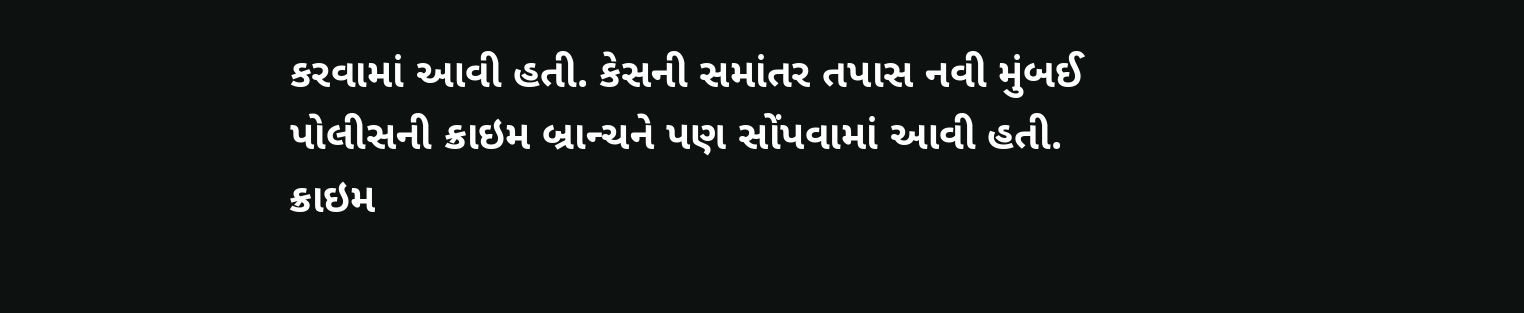કરવામાં આવી હતી. કેસની સમાંતર તપાસ નવી મુંબઈ પોલીસની ક્રાઇમ બ્રાન્ચને પણ સોંપવામાં આવી હતી. ક્રાઇમ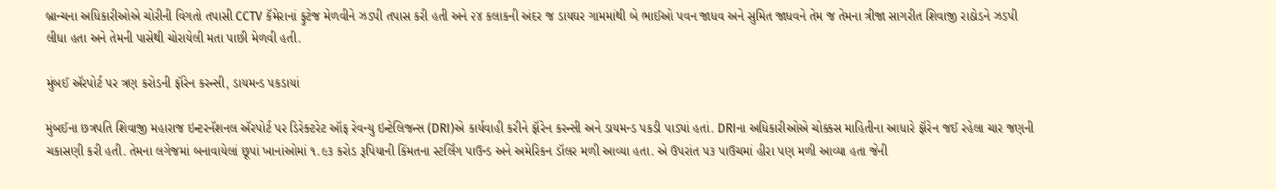બ્રાન્ચના અધિકારીઓએ ચોરીની વિગતો તપાસી CCTV કૅમેરાનાં ફુટેજ મેળવીને ઝડપી તપાસ કરી હતી અને ૨૪ કલાકની અંદર જ ડાયઘર ગામમાંથી બે ભાઈઓ પવન જાધવ અને સુમિત જાધવને તેમ જ તેમના ત્રીજા સાગરીત શિવાજી રાઠોડને ઝડપી લીધા હતા અને તેમની પાસેથી ચોરાયેલી મતા પાછી મેળવી હતી.

મુંબઈ ઍરપોર્ટ પર ત્રણ કરોડની ફૉરેન કરન્સી, ડાયમન્ડ પકડાયાં

મુંબઈના છત્રપતિ શિવાજી મહારાજ ઇન્ટરનૅશનલ ઍરપોર્ટ પર ડિરેક્ટરેટ ઑફ રેવન્યુ ઇન્ટેલિજન્સ (DRI)એ કાર્યવાહી કરીને ફૉરેન કરન્સી અને ડાયમન્ડ પકડી પાડ્યાં હતાં. DRIના અધિકારીઓએ ચોક્કસ માહિતીના આધારે ફૉરેન જઈ રહેલા ચાર જણની ચકાસણી કરી હતી. તેમના લગેજમાં બનાવાયેલાં છૂપાં ખાનાંઓમાં ૧.૯૩ કરોડ રૂપિયાની કિંમતના સ્ટર્લિંગ પાઉન્ડ અને અમેરિકન ડૉલર મળી આવ્યા હતા. એ ઉપરાંત ૫૩ પાઉચમાં હીરા પણ મળી આવ્યા હતા જેની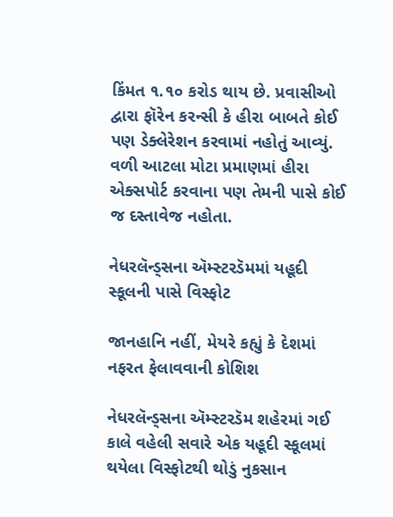કિંમત ૧.૧૦ કરોડ થાય છે. પ્રવાસીઓ દ્વારા ફૉરેન કરન્સી કે હીરા બાબતે કોઈ પણ ડેક્લેરેશન કરવામાં નહોતું આવ્યું. વળી આટલા મોટા પ્રમાણમાં હીરા એક્સપોર્ટ કરવાના પણ તેમની પાસે કોઈ જ દસ્તાવેજ નહોતા.

નેધરલૅન્ડ્સના ઍમ્સ્ટરડૅમમાં યહૂદી સ્કૂલની પાસે વિસ્ફોટ

જાનહાનિ નહીં, મેયરે કહ્યું કે દેશમાં નફરત ફેલાવવાની કોશિશ

નેધરલૅન્ડ્સના ઍમ્સ્ટરડૅમ શહેરમાં ગઈ કાલે વહેલી સવારે એક યહૂદી સ્કૂલમાં થયેલા વિસ્ફોટથી થોડું નુકસાન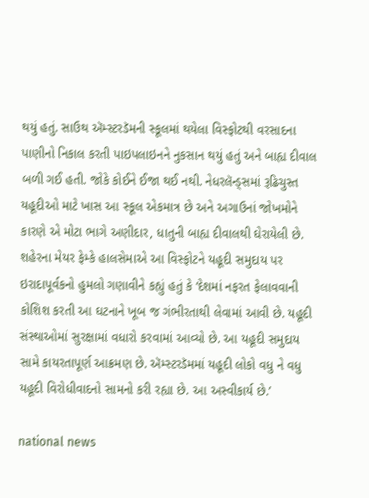થયું હતું. સાઉથ ઍમ્સ્ટરડૅમની સ્કૂલમાં થયેલા વિસ્ફોટથી વરસાદના પાણીનો નિકાલ કરતી પાઇપલાઇનને નુકસાન થયું હતું અને બાહ્ય દીવાલ બળી ગઈ હતી. જોકે કોઈને ઈજા થઈ નથી. નેધરલૅન્ડ્સમાં રૂઢિચુસ્ત યહૂદીઓ માટે ખાસ આ સ્કૂલ એકમાત્ર છે અને અગાઉનાં જોખમોને કારણે એ મોટા ભાગે અણીદાર, ધાતુની બાહ્ય દીવાલથી ઘેરાયેલી છે. શહેરના મેયર ફેમ્કે હાલસેમાએ આ વિસ્ફોટને યહૂદી સમુદાય પર ઇરાદાપૂર્વકનો હુમલો ગણાવીને કહ્યું હતું કે ‘દેશમાં નફરત ફેલાવવાની કોશિશ કરતી આ ઘટનાને ખૂબ જ ગંભીરતાથી લેવામાં આવી છે. યહૂદી સંસ્થાઓમાં સુરક્ષામાં વધારો કરવામાં આવ્યો છે. આ યહૂદી સમુદાય સામે કાયરતાપૂર્ણ આક્રમણ છે. ઍમ્સ્ટરડૅમમાં યહૂદી લોકો વધુ ને વધુ યહૂદી વિરોધીવાદનો સામનો કરી રહ્યા છે. આ અસ્વીકાર્ય છે.’

national news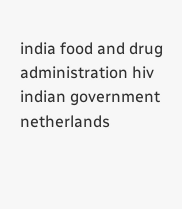india food and drug administration hiv indian government netherlands